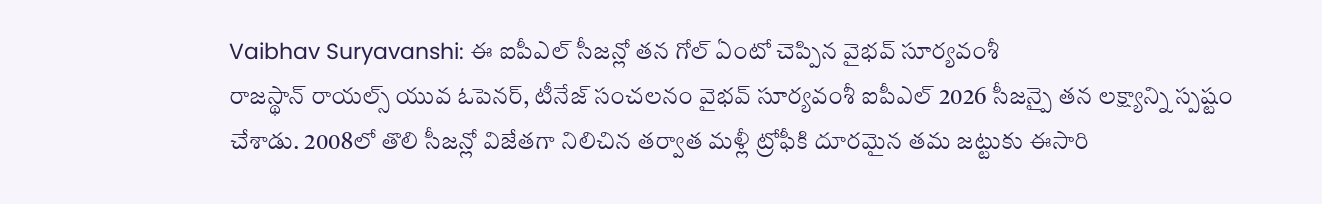Vaibhav Suryavanshi: ఈ ఐపీఎల్ సీజన్లో తన గోల్ ఏంటో చెప్పిన వైభవ్ సూర్యవంశీ
రాజస్థాన్ రాయల్స్ యువ ఓపెనర్, టీనేజ్ సంచలనం వైభవ్ సూర్యవంశీ ఐపీఎల్ 2026 సీజన్పై తన లక్ష్యాన్ని స్పష్టం చేశాడు. 2008లో తొలి సీజన్లో విజేతగా నిలిచిన తర్వాత మళ్లీ ట్రోఫీకి దూరమైన తమ జట్టుకు ఈసారి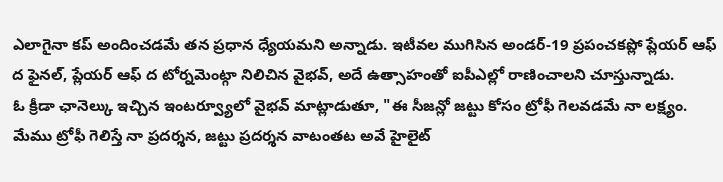ఎలాగైనా కప్ అందించడమే తన ప్రధాన ధ్యేయమని అన్నాడు. ఇటీవల ముగిసిన అండర్-19 ప్రపంచకప్లో ప్లేయర్ ఆఫ్ ద ఫైనల్, ప్లేయర్ ఆఫ్ ద టోర్నమెంట్గా నిలిచిన వైభవ్, అదే ఉత్సాహంతో ఐపీఎల్లో రాణించాలని చూస్తున్నాడు.
ఓ క్రీడా ఛానెల్కు ఇచ్చిన ఇంటర్వ్యూలో వైభవ్ మాట్లాడుతూ, "ఈ సీజన్లో జట్టు కోసం ట్రోఫీ గెలవడమే నా లక్ష్యం. మేము ట్రోఫీ గెలిస్తే నా ప్రదర్శన, జట్టు ప్రదర్శన వాటంతట అవే హైలైట్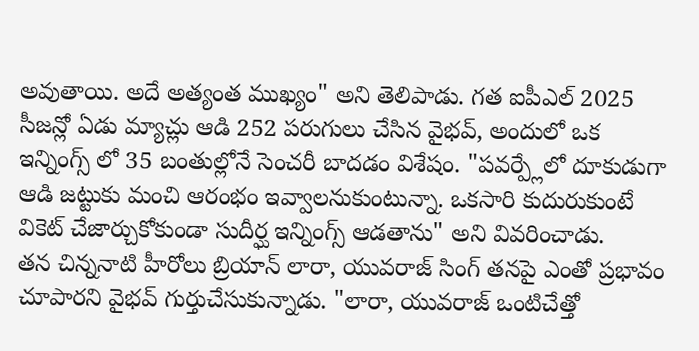అవుతాయి. అదే అత్యంత ముఖ్యం" అని తెలిపాడు. గత ఐపీఎల్ 2025 సీజన్లో ఏడు మ్యాచ్లు ఆడి 252 పరుగులు చేసిన వైభవ్, అందులో ఒక ఇన్నింగ్స్ లో 35 బంతుల్లోనే సెంచరీ బాదడం విశేషం. "పవర్ప్లేలో దూకుడుగా ఆడి జట్టుకు మంచి ఆరంభం ఇవ్వాలనుకుంటున్నా. ఒకసారి కుదురుకుంటే వికెట్ చేజార్చుకోకుండా సుదీర్ఘ ఇన్నింగ్స్ ఆడతాను" అని వివరించాడు.
తన చిన్ననాటి హీరోలు బ్రియాన్ లారా, యువరాజ్ సింగ్ తనపై ఎంతో ప్రభావం చూపారని వైభవ్ గుర్తుచేసుకున్నాడు. "లారా, యువరాజ్ ఒంటిచేత్తో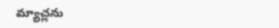మ్యాచ్లను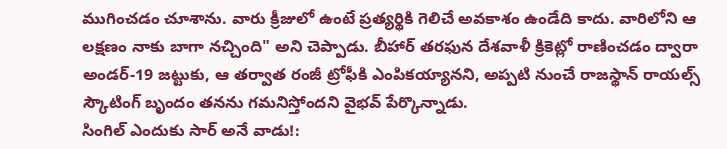ముగించడం చూశాను. వారు క్రీజులో ఉంటే ప్రత్యర్థికి గెలిచే అవకాశం ఉండేది కాదు. వారిలోని ఆ లక్షణం నాకు బాగా నచ్చింది" అని చెప్పాడు. బీహార్ తరఫున దేశవాళీ క్రికెట్లో రాణించడం ద్వారా అండర్-19 జట్టుకు, ఆ తర్వాత రంజీ ట్రోఫీకి ఎంపికయ్యానని, అప్పటి నుంచే రాజస్థాన్ రాయల్స్ స్కౌటింగ్ బృందం తనను గమనిస్తోందని వైభవ్ పేర్కొన్నాడు.
సింగిల్ ఎందుకు సార్ అనే వాడు!: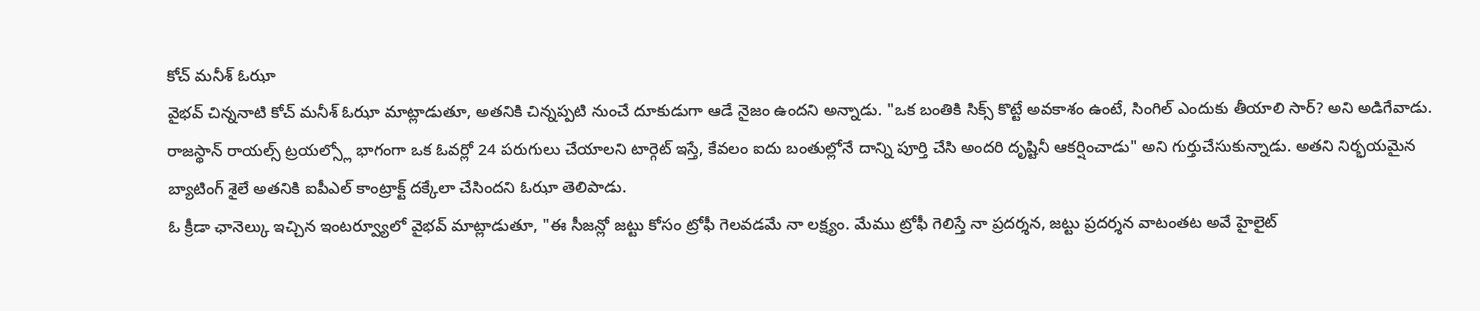కోచ్ మనీశ్ ఓఝా
వైభవ్ చిన్ననాటి కోచ్ మనీశ్ ఓఝా మాట్లాడుతూ, అతనికి చిన్నప్పటి నుంచే దూకుడుగా ఆడే నైజం ఉందని అన్నాడు. "ఒక బంతికి సిక్స్ కొట్టే అవకాశం ఉంటే, సింగిల్ ఎందుకు తీయాలి సార్? అని అడిగేవాడు. రాజస్థాన్ రాయల్స్ ట్రయల్స్లో భాగంగా ఒక ఓవర్లో 24 పరుగులు చేయాలని టార్గెట్ ఇస్తే, కేవలం ఐదు బంతుల్లోనే దాన్ని పూర్తి చేసి అందరి దృష్టినీ ఆకర్షించాడు" అని గుర్తుచేసుకున్నాడు. అతని నిర్భయమైన బ్యాటింగ్ శైలే అతనికి ఐపీఎల్ కాంట్రాక్ట్ దక్కేలా చేసిందని ఓఝా తెలిపాడు.
ఓ క్రీడా ఛానెల్కు ఇచ్చిన ఇంటర్వ్యూలో వైభవ్ మాట్లాడుతూ, "ఈ సీజన్లో జట్టు కోసం ట్రోఫీ గెలవడమే నా లక్ష్యం. మేము ట్రోఫీ గెలిస్తే నా ప్రదర్శన, జట్టు ప్రదర్శన వాటంతట అవే హైలైట్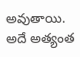అవుతాయి. అదే అత్యంత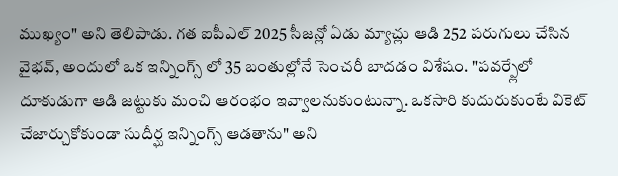ముఖ్యం" అని తెలిపాడు. గత ఐపీఎల్ 2025 సీజన్లో ఏడు మ్యాచ్లు ఆడి 252 పరుగులు చేసిన వైభవ్, అందులో ఒక ఇన్నింగ్స్ లో 35 బంతుల్లోనే సెంచరీ బాదడం విశేషం. "పవర్ప్లేలో దూకుడుగా ఆడి జట్టుకు మంచి ఆరంభం ఇవ్వాలనుకుంటున్నా. ఒకసారి కుదురుకుంటే వికెట్ చేజార్చుకోకుండా సుదీర్ఘ ఇన్నింగ్స్ ఆడతాను" అని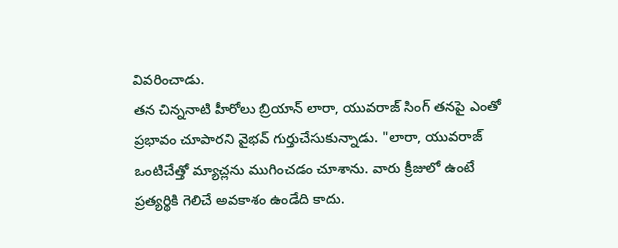వివరించాడు.
తన చిన్ననాటి హీరోలు బ్రియాన్ లారా, యువరాజ్ సింగ్ తనపై ఎంతో ప్రభావం చూపారని వైభవ్ గుర్తుచేసుకున్నాడు. "లారా, యువరాజ్ ఒంటిచేత్తో మ్యాచ్లను ముగించడం చూశాను. వారు క్రీజులో ఉంటే ప్రత్యర్థికి గెలిచే అవకాశం ఉండేది కాదు.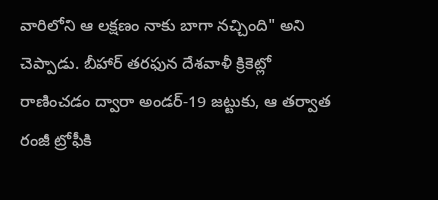వారిలోని ఆ లక్షణం నాకు బాగా నచ్చింది" అని చెప్పాడు. బీహార్ తరఫున దేశవాళీ క్రికెట్లో రాణించడం ద్వారా అండర్-19 జట్టుకు, ఆ తర్వాత రంజీ ట్రోఫీకి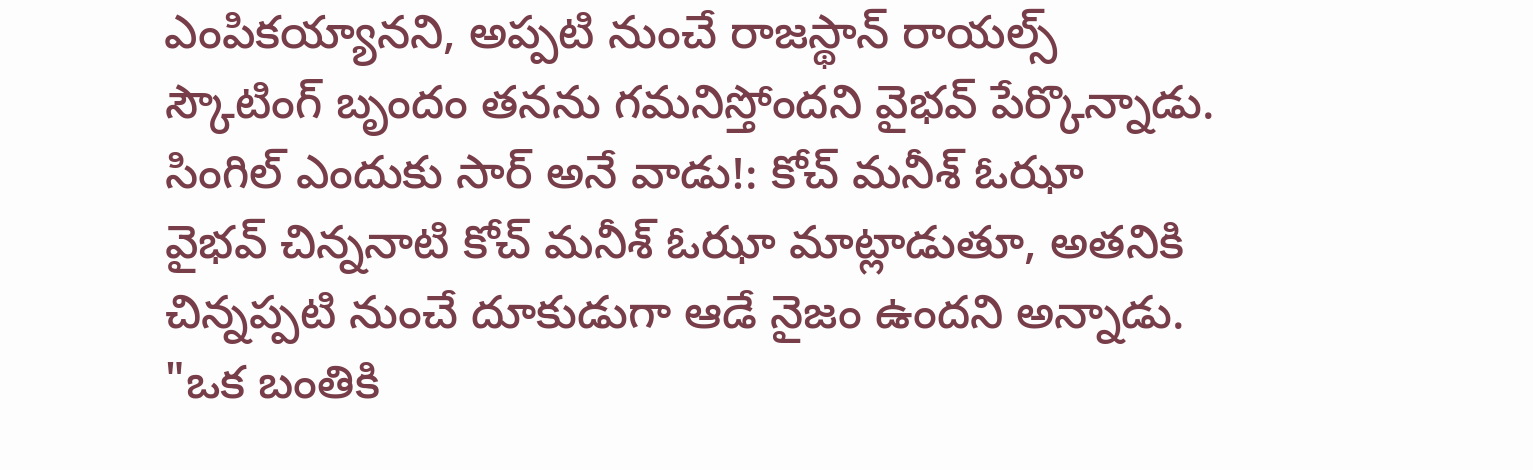ఎంపికయ్యానని, అప్పటి నుంచే రాజస్థాన్ రాయల్స్ స్కౌటింగ్ బృందం తనను గమనిస్తోందని వైభవ్ పేర్కొన్నాడు.
సింగిల్ ఎందుకు సార్ అనే వాడు!: కోచ్ మనీశ్ ఓఝా
వైభవ్ చిన్ననాటి కోచ్ మనీశ్ ఓఝా మాట్లాడుతూ, అతనికి చిన్నప్పటి నుంచే దూకుడుగా ఆడే నైజం ఉందని అన్నాడు. "ఒక బంతికి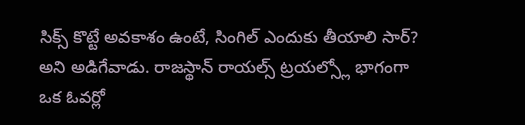సిక్స్ కొట్టే అవకాశం ఉంటే, సింగిల్ ఎందుకు తీయాలి సార్? అని అడిగేవాడు. రాజస్థాన్ రాయల్స్ ట్రయల్స్లో భాగంగా ఒక ఓవర్లో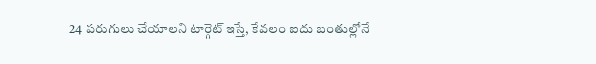24 పరుగులు చేయాలని టార్గెట్ ఇస్తే, కేవలం ఐదు బంతుల్లోనే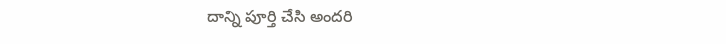దాన్ని పూర్తి చేసి అందరి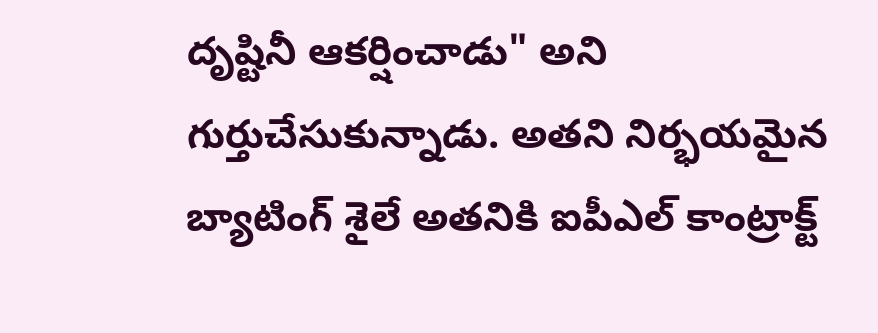దృష్టినీ ఆకర్షించాడు" అని గుర్తుచేసుకున్నాడు. అతని నిర్భయమైన బ్యాటింగ్ శైలే అతనికి ఐపీఎల్ కాంట్రాక్ట్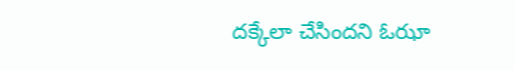దక్కేలా చేసిందని ఓఝా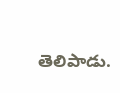తెలిపాడు.